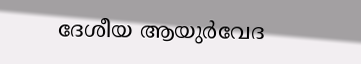ദേശീയ ആയുർവേദ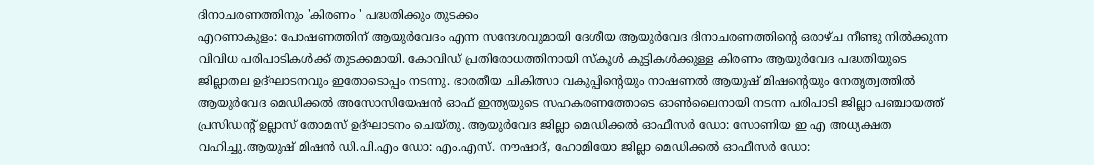ദിനാചരണത്തിനും 'കിരണം ' പദ്ധതിക്കും തുടക്കം
എറണാകുളം: പോഷണത്തിന് ആയുർവേദം എന്ന സന്ദേശവുമായി ദേശീയ ആയുർവേദ ദിനാചരണത്തിന്റെ ഒരാഴ്ച നീണ്ടു നിൽക്കുന്ന വിവിധ പരിപാടികൾക്ക് തുടക്കമായി. കോവിഡ് പ്രതിരോധത്തിനായി സ്കൂൾ കുട്ടികൾക്കുള്ള കിരണം ആയുർവേദ പദ്ധതിയുടെ ജില്ലാതല ഉദ്ഘാടനവും ഇതോടൊപ്പം നടന്നു. ഭാരതീയ ചികിത്സാ വകുപ്പിന്റെയും നാഷണൽ ആയുഷ് മിഷന്റെയും നേതൃത്വത്തിൽ ആയുർവേദ മെഡിക്കൽ അസോസിയേഷൻ ഓഫ് ഇന്ത്യയുടെ സഹകരണത്തോടെ ഓൺലൈനായി നടന്ന പരിപാടി ജില്ലാ പഞ്ചായത്ത് പ്രസിഡന്റ് ഉല്ലാസ് തോമസ് ഉദ്ഘാടനം ചെയ്തു. ആയുർവേദ ജില്ലാ മെഡിക്കൽ ഓഫീസർ ഡോ: സോണിയ ഇ എ അധ്യക്ഷത വഹിച്ചു.ആയുഷ് മിഷൻ ഡി.പി.എം ഡോ: എം.എസ്. നൗഷാദ്, ഹോമിയോ ജില്ലാ മെഡിക്കൽ ഓഫീസർ ഡോ: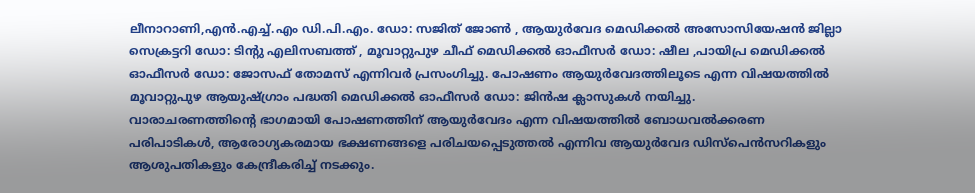ലീനാറാണി,എൻ.എച്ച്.എം ഡി.പി.എം. ഡോ: സജിത് ജോൺ , ആയുർവേദ മെഡിക്കൽ അസോസിയേഷൻ ജില്ലാ സെക്രട്ടറി ഡോ: ടിന്റു എലിസബത്ത് , മൂവാറ്റുപുഴ ചീഫ് മെഡിക്കൽ ഓഫീസർ ഡോ: ഷീല ,പായിപ്ര മെഡിക്കൽ ഓഫീസർ ഡോ: ജോസഫ് തോമസ് എന്നിവർ പ്രസംഗിച്ചു. പോഷണം ആയുർവേദത്തിലൂടെ എന്ന വിഷയത്തിൽ മൂവാറ്റുപുഴ ആയുഷ്ഗ്രാം പദ്ധതി മെഡിക്കൽ ഓഫീസർ ഡോ: ജിൻഷ ക്ലാസുകൾ നയിച്ചു.
വാരാചരണത്തിന്റെ ഭാഗമായി പോഷണത്തിന് ആയുർവേദം എന്ന വിഷയത്തിൽ ബോധവൽക്കരണ പരിപാടികൾ, ആരോഗ്യകരമായ ഭക്ഷണങ്ങളെ പരിചയപ്പെടുത്തൽ എന്നിവ ആയുർവേദ ഡിസ്പെൻസറികളും ആശുപതികളും കേന്ദ്രീകരിച്ച് നടക്കും.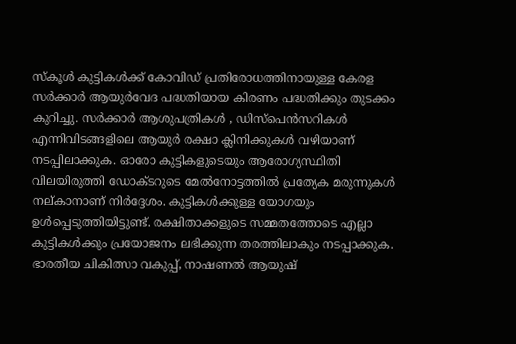സ്കൂൾ കുട്ടികൾക്ക് കോവിഡ് പ്രതിരോധത്തിനായുള്ള കേരള സർക്കാർ ആയുർവേദ പദ്ധതിയായ കിരണം പദ്ധതിക്കും തുടക്കം കുറിച്ചു. സർക്കാർ ആശുപത്രികൾ , ഡിസ്പെൻസറികൾ എന്നിവിടങ്ങളിലെ ആയുർ രക്ഷാ ക്ലിനിക്കുകൾ വഴിയാണ് നടപ്പിലാക്കുക. ഓരോ കുട്ടികളുടെയും ആരോഗ്യസ്ഥിതി വിലയിരുത്തി ഡോക്ടറുടെ മേൽനോട്ടത്തിൽ പ്രത്യേക മരുന്നുകൾ നല്കാനാണ് നിർദ്ദേശം. കുട്ടികൾക്കുള്ള യോഗയും ഉൾപ്പെടുത്തിയിട്ടുണ്ട്. രക്ഷിതാക്കളുടെ സമ്മതത്തോടെ എല്ലാ കുട്ടികൾക്കും പ്രയോജനം ലഭിക്കുന്ന തരത്തിലാകും നടപ്പാക്കുക. ഭാരതീയ ചികിത്സാ വകുപ്പ്, നാഷണൽ ആയുഷ്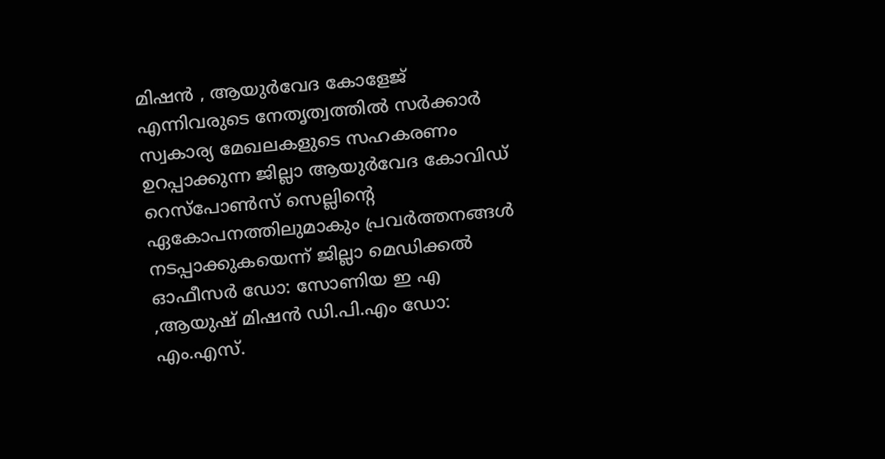മിഷൻ , ആയുർവേദ കോളേജ് എന്നിവരുടെ നേതൃത്വത്തിൽ സർക്കാർ സ്വകാര്യ മേഖലകളുടെ സഹകരണം ഉറപ്പാക്കുന്ന ജില്ലാ ആയുർവേദ കോവിഡ് റെസ്പോൺസ് സെല്ലിന്റെ ഏകോപനത്തിലുമാകും പ്രവർത്തനങ്ങൾ നടപ്പാക്കുകയെന്ന് ജില്ലാ മെഡിക്കൽ ഓഫീസർ ഡോ: സോണിയ ഇ എ ,ആയുഷ് മിഷൻ ഡി.പി.എം ഡോ: എം.എസ്.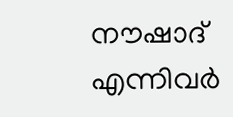നൗഷാദ് എന്നിവർ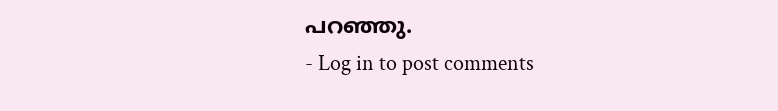പറഞ്ഞു.
- Log in to post comments